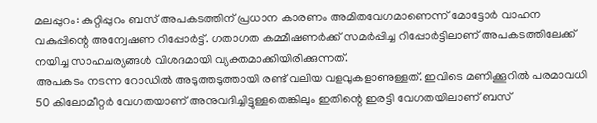മലപ്പുറം: കുറ്റിപ്പുറം ബസ് അപകടത്തിന് പ്രധാന കാരണം അമിതവേഗമാണെന്ന് മോട്ടോർ വാഹന വകുപ്പിന്റെ അന്വേഷണ റിപ്പോർട്ട്. ഗതാഗത കമ്മീഷണർക്ക് സമർപ്പിച്ച റിപ്പോർട്ടിലാണ് അപകടത്തിലേക്ക് നയിച്ച സാഹചര്യങ്ങൾ വിശദമായി വ്യക്തമാക്കിയിരിക്കുന്നത്.
അപകടം നടന്ന റോഡിൽ അടുത്തടുത്തായി രണ്ട് വലിയ വളവുകളാണുള്ളത്. ഇവിടെ മണിക്കൂറിൽ പരമാവധി 50 കിലോമീറ്റർ വേഗതയാണ് അനുവദിച്ചിട്ടുള്ളതെങ്കിലും ഇതിന്റെ ഇരട്ടി വേഗതയിലാണ് ബസ്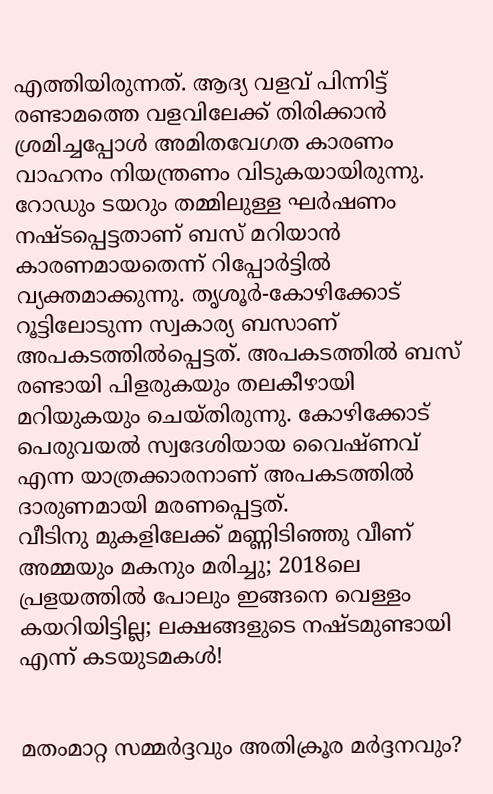എത്തിയിരുന്നത്. ആദ്യ വളവ് പിന്നിട്ട് രണ്ടാമത്തെ വളവിലേക്ക് തിരിക്കാൻ ശ്രമിച്ചപ്പോൾ അമിതവേഗത കാരണം വാഹനം നിയന്ത്രണം വിടുകയായിരുന്നു.
റോഡും ടയറും തമ്മിലുള്ള ഘർഷണം നഷ്ടപ്പെട്ടതാണ് ബസ് മറിയാൻ കാരണമായതെന്ന് റിപ്പോർട്ടിൽ വ്യക്തമാക്കുന്നു. തൃശൂർ-കോഴിക്കോട് റൂട്ടിലോടുന്ന സ്വകാര്യ ബസാണ് അപകടത്തിൽപ്പെട്ടത്. അപകടത്തിൽ ബസ് രണ്ടായി പിളരുകയും തലകീഴായി മറിയുകയും ചെയ്തിരുന്നു. കോഴിക്കോട് പെരുവയൽ സ്വദേശിയായ വൈഷ്ണവ് എന്ന യാത്രക്കാരനാണ് അപകടത്തിൽ ദാരുണമായി മരണപ്പെട്ടത്.
വീടിനു മുകളിലേക്ക് മണ്ണിടിഞ്ഞു വീണ് അമ്മയും മകനും മരിച്ചു; 2018ലെ പ്രളയത്തിൽ പോലും ഇങ്ങനെ വെള്ളം കയറിയിട്ടില്ല; ലക്ഷങ്ങളുടെ നഷ്ടമുണ്ടായി എന്ന് കടയുടമകൾ!


മതംമാറ്റ സമ്മർദ്ദവും അതിക്രൂര മർദ്ദനവും?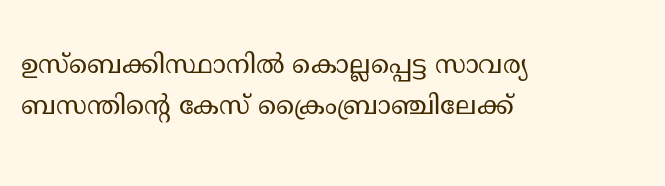ഉസ്ബെക്കിസ്ഥാനിൽ കൊല്ലപ്പെട്ട സാവര്യ ബസന്തിന്റെ കേസ് ക്രൈംബ്രാഞ്ചിലേക്ക്